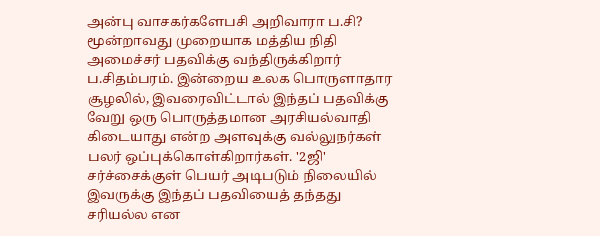அன்பு வாசகர்களேபசி அறிவாரா ப.சி? மூன்றாவது முறையாக மத்திய நிதி அமைச்சர் பதவிக்கு வந்திருக்கிறார் ப.சிதம்பரம். இன்றைய உலக பொருளாதார சூழலில், இவரைவிட்டால் இந்தப் பதவிக்கு வேறு ஒரு பொருத்தமான அரசியல்வாதி கிடையாது என்ற அளவுக்கு வல்லுநர்கள் பலர் ஒப்புக்கொள்கிறார்கள். '2ஜி' சர்ச்சைக்குள் பெயர் அடிபடும் நிலையில் இவருக்கு இந்தப் பதவியைத் தந்தது சரியல்ல என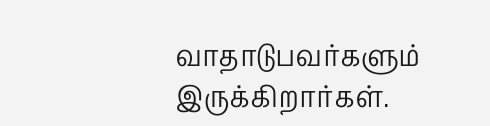வாதாடுபவர்களும் இருக்கிறார்கள்.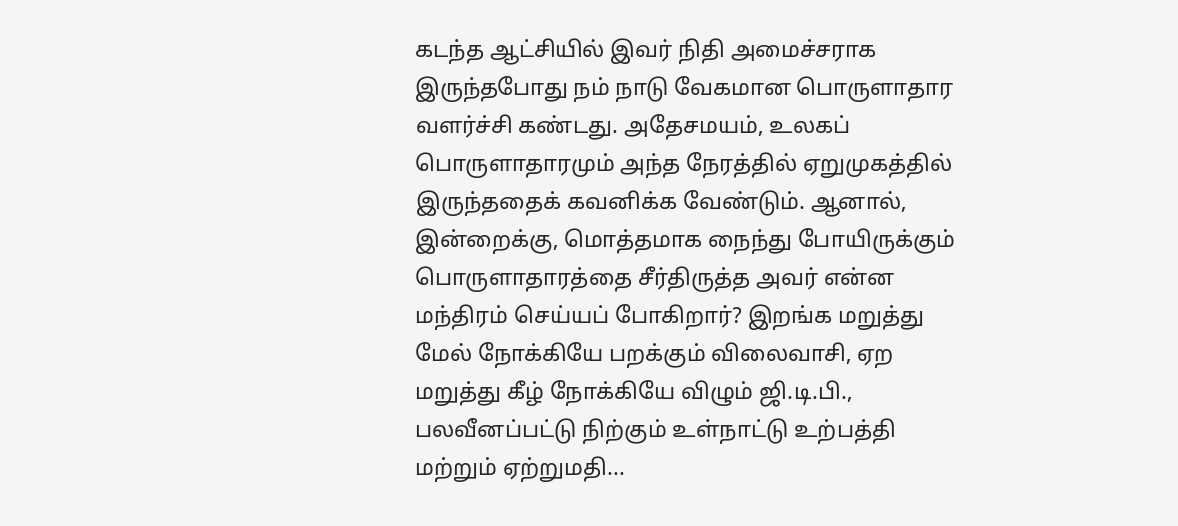கடந்த ஆட்சியில் இவர் நிதி அமைச்சராக இருந்தபோது நம் நாடு வேகமான பொருளாதார வளர்ச்சி கண்டது. அதேசமயம், உலகப் பொருளாதாரமும் அந்த நேரத்தில் ஏறுமுகத்தில் இருந்ததைக் கவனிக்க வேண்டும். ஆனால், இன்றைக்கு, மொத்தமாக நைந்து போயிருக்கும் பொருளாதாரத்தை சீர்திருத்த அவர் என்ன மந்திரம் செய்யப் போகிறார்? இறங்க மறுத்து மேல் நோக்கியே பறக்கும் விலைவாசி, ஏற மறுத்து கீழ் நோக்கியே விழும் ஜி.டி.பி., பலவீனப்பட்டு நிற்கும் உள்நாட்டு உற்பத்தி மற்றும் ஏற்றுமதி...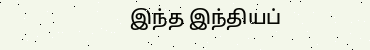இந்த இந்தியப்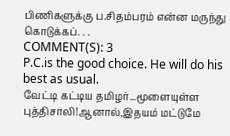பிணிகளுக்கு ப.சிதம்பரம் என்ன மருந்து கொடுக்கப். . .
COMMENT(S): 3
P.C.is the good choice. He will do his best as usual.
வேட்டி கட்டிய தமிழர்...மூளையுள்ள புத்திசாலி!ஆனால்,இதயம் மட்டுமே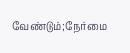வேண்டும்;நேர்மை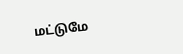மட்டுமே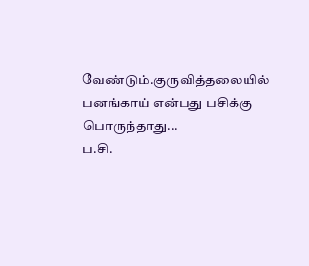வேண்டும்.குருவித்தலையில் பனங்காய் என்பது பசிக்கு பொருந்தாது...
ப.சி.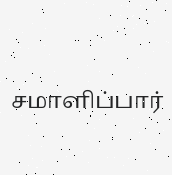சமாளிப்பார்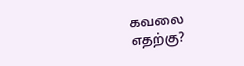கவலை எதற்கு?